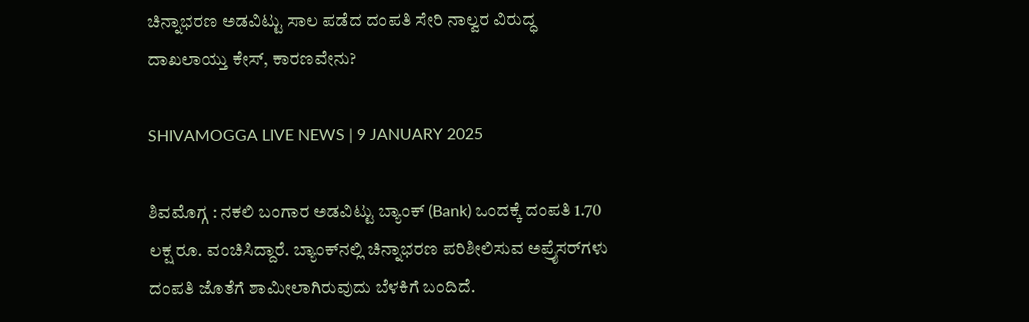ಚಿನ್ನಾಭರಣ ಅಡವಿಟ್ಟು ಸಾಲ ಪಡೆದ ದಂಪತಿ ಸೇರಿ ನಾಲ್ವರ ವಿರುದ್ಧ ದಾಖಲಾಯ್ತು ಕೇಸ್‌, ಕಾರಣವೇನು?

SHIVAMOGGA LIVE NEWS | 9 JANUARY 2025

ಶಿವಮೊಗ್ಗ : ನಕಲಿ ಬಂಗಾರ ಅಡವಿಟ್ಟು ಬ್ಯಾಂಕ್‌ (Bank) ಒಂದಕ್ಕೆ ದಂಪತಿ 1.70 ಲಕ್ಷ ರೂ. ವಂಚಿಸಿದ್ದಾರೆ. ಬ್ಯಾಂಕ್‌ನಲ್ಲಿ ಚಿನ್ನಾಭರಣ ಪರಿಶೀಲಿಸುವ ಅಪ್ರೈಸರ್‌ಗಳು ದಂಪತಿ ಜೊತೆಗೆ ಶಾಮೀಲಾಗಿರುವುದು ಬೆಳಕಿಗೆ ಬಂದಿದೆ.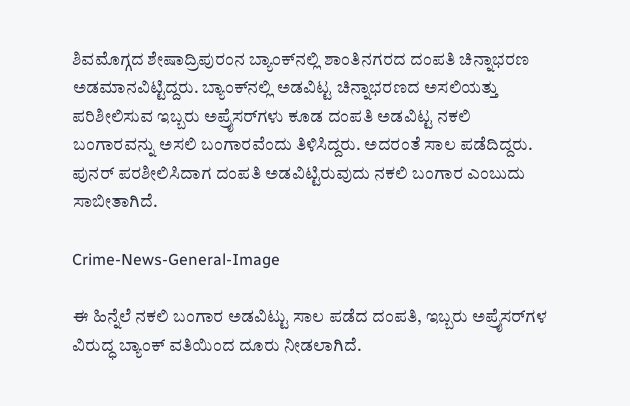ಶಿವಮೊಗ್ಗದ ಶೇಷಾದ್ರಿಪುರಂನ ಬ್ಯಾಂಕ್‌ನಲ್ಲಿ ಶಾಂತಿನಗರದ ದಂಪತಿ ಚಿನ್ನಾಭರಣ ಅಡಮಾನವಿಟ್ಟಿದ್ದರು. ಬ್ಯಾಂಕ್‌ನಲ್ಲಿ ಅಡವಿಟ್ಟ ಚಿನ್ನಾಭರಣದ ಅಸಲಿಯತ್ತು ಪರಿಶೀಲಿಸುವ ಇಬ್ಬರು ಅಪ್ರೈಸರ್‌ಗಳು ಕೂಡ ದಂಪತಿ ಅಡವಿಟ್ಟ ನಕಲಿ ಬಂಗಾರವನ್ನು ಅಸಲಿ ಬಂಗಾರವೆಂದು ತಿಳಿಸಿದ್ದರು. ಅದರಂತೆ ಸಾಲ ಪಡೆದಿದ್ದರು. ಪುನರ್‌ ಪರಶೀಲಿಸಿದಾಗ ದಂಪತಿ ಅಡವಿಟ್ಟಿರುವುದು ನಕಲಿ ಬಂಗಾರ ಎಂಬುದು ಸಾಬೀತಾಗಿದೆ.

Crime-News-General-Image

ಈ ಹಿನ್ನೆಲೆ ನಕಲಿ ಬಂಗಾರ ಅಡವಿಟ್ಟು ಸಾಲ ಪಡೆದ ದಂಪತಿ, ಇಬ್ಬರು ಅಪ್ರೈಸರ್‌ಗಳ ವಿರುದ್ಧ ಬ್ಯಾಂಕ್‌ ವತಿಯಿಂದ ದೂರು ನೀಡಲಾಗಿದೆ.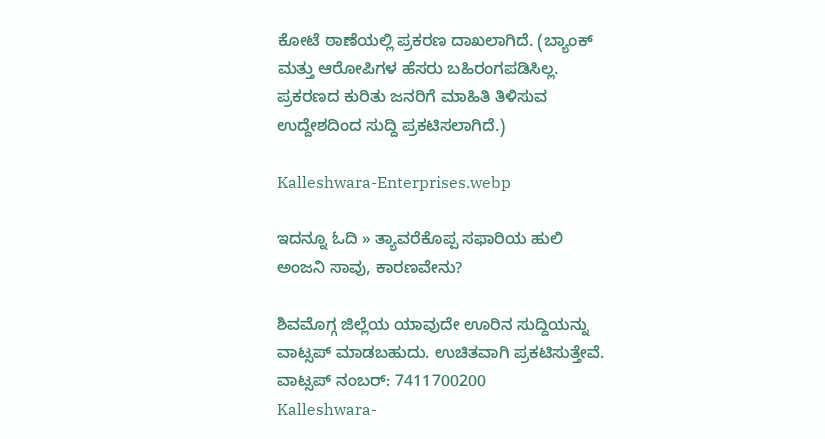ಕೋಟೆ ಠಾಣೆಯಲ್ಲಿ ಪ್ರಕರಣ ದಾಖಲಾಗಿದೆ. (ಬ್ಯಾಂಕ್‌ ಮತ್ತು ಆರೋಪಿಗಳ ಹೆಸರು ಬಹಿರಂಗಪಡಿಸಿಲ್ಲ. ಪ್ರಕರಣದ ಕುರಿತು ಜನರಿಗೆ ಮಾಹಿತಿ ತಿಳಿಸುವ ಉದ್ದೇಶದಿಂದ ಸುದ್ದಿ ಪ್ರಕಟಿಸಲಾಗಿದೆ.)

Kalleshwara-Enterprises.webp

ಇದನ್ನೂ ಓದಿ » ತ್ಯಾವರೆಕೊಪ್ಪ ಸಫಾರಿಯ ಹುಲಿ ಅಂಜನಿ ಸಾವು, ಕಾರಣವೇನು?

ಶಿವಮೊಗ್ಗ ಜಿಲ್ಲೆಯ ಯಾವುದೇ ಊರಿನ ಸುದ್ದಿಯನ್ನು ವಾಟ್ಸಪ್‌ ಮಾಡಬಹುದು. ಉಚಿತವಾಗಿ ಪ್ರಕಟಿಸುತ್ತೇವೆ. ವಾಟ್ಸಪ್‌ ನಂಬರ್: 7411700200
Kalleshwara-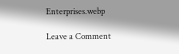Enterprises.webp

Leave a Comment